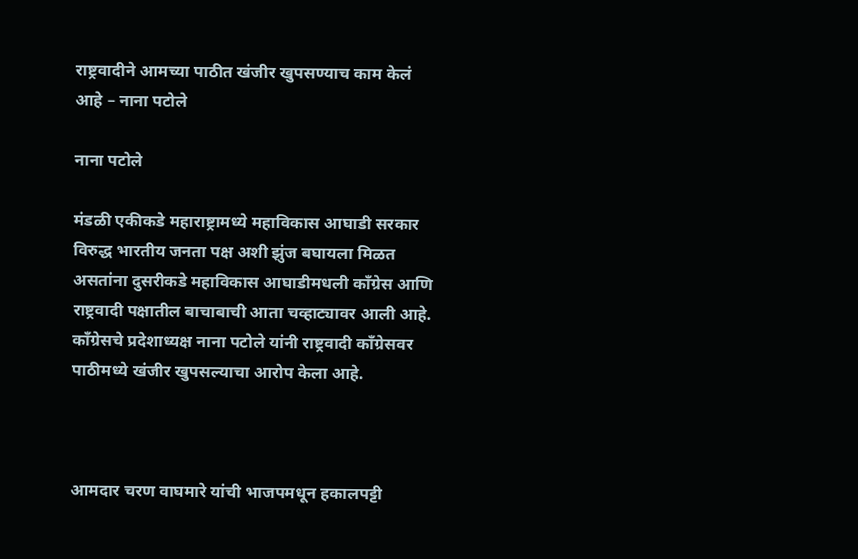राष्ट्रवादीने आमच्या पाठीत खंजीर खुपसण्याच काम केलं आहे – नाना पटोले

नाना पटोले

मंडळी एकीकडे महाराष्ट्रामध्ये महाविकास आघाडी सरकार विरुद्ध भारतीय जनता पक्ष अशी झुंज बघायला मिळत असतांना दुसरीकडे महाविकास आघाडीमधली काँग्रेस आणि राष्ट्रवादी पक्षातील बाचाबाची आता चव्हाट्यावर आली आहे. काँग्रेसचे प्रदेशाध्यक्ष नाना पटोले यांनी राष्ट्रवादी काँग्रेसवर पाठीमध्ये खंजीर खुपसल्याचा आरोप केला आहे.



आमदार चरण वाघमारे यांची भाजपमधून हकालपट्टी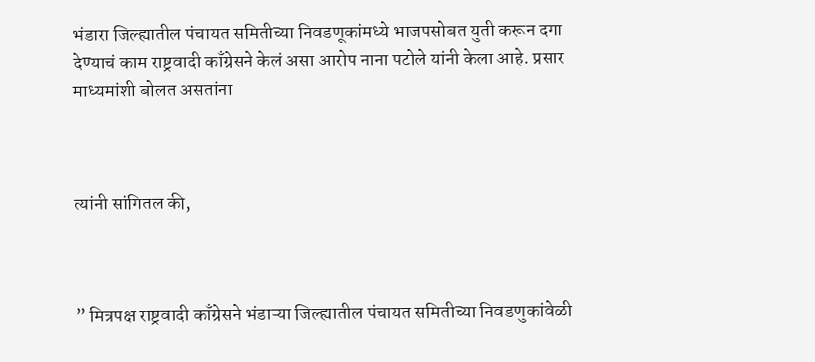भंडारा जिल्ह्यातील पंचायत समितीच्या निवडणूकांमध्ये भाजपसोबत युती करून दगा देण्याचं काम राष्ट्रवादी काँग्रेसने केलं असा आरोप नाना पटोले यांनी केला आहे. प्रसार माध्यमांशी बोलत असतांना



त्यांनी सांगितल की,



” मित्रपक्ष राष्ट्रवादी काँग्रेसने भंडाऱ्या जिल्ह्यातील पंचायत समितीच्या निवडणुकांवेळी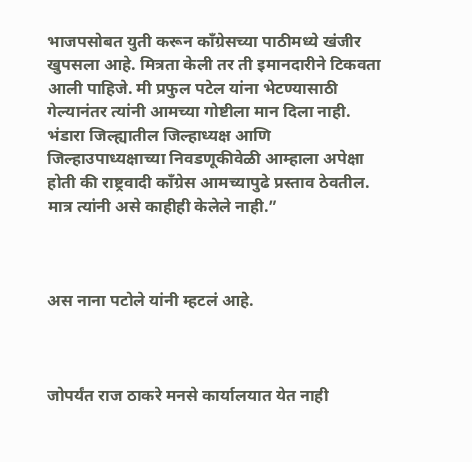भाजपसोबत युती करून काँग्रेसच्या पाठीमध्ये खंजीर खुपसला आहे. मित्रता केली तर ती इमानदारीने टिकवता आली पाहिजे. मी प्रफुल पटेल यांना भेटण्यासाठी गेल्यानंतर त्यांनी आमच्या गोष्टीला मान दिला नाही. भंडारा जिल्ह्यातील जिल्हाध्यक्ष आणि जिल्हाउपाध्यक्षाच्या निवडणूकीवेळी आम्हाला अपेक्षा होती की राष्ट्रवादी काँग्रेस आमच्यापुढे प्रस्ताव ठेवतील. मात्र त्यांनी असे काहीही केलेले नाही.”



अस नाना पटोले यांनी म्हटलं आहे.



जोपर्यंत राज ठाकरे मनसे कार्यालयात येत नाही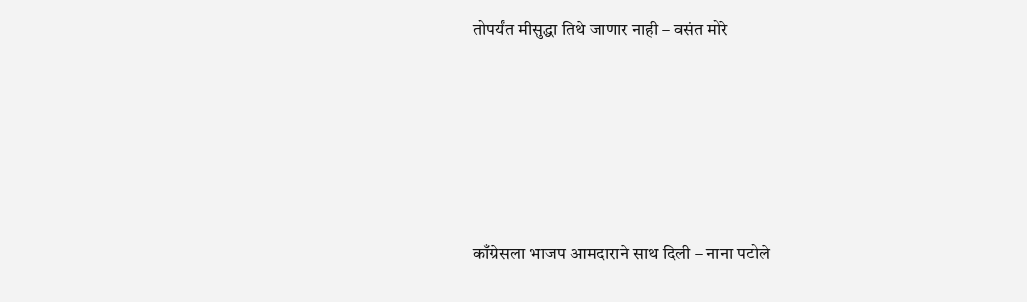तोपर्यंत मीसुद्धा तिथे जाणार नाही – वसंत मोरे





काँग्रेसला भाजप आमदाराने साथ दिली – नाना पटोले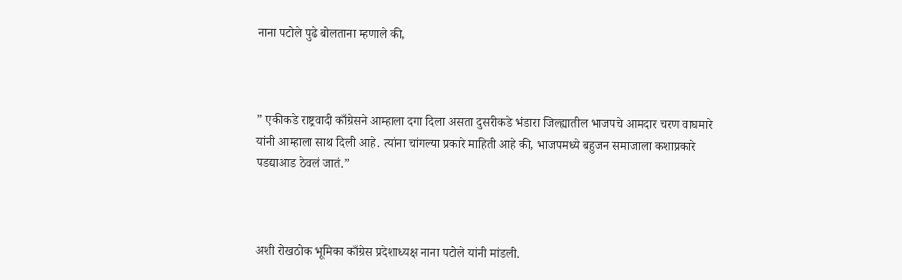नाना पटोले पुढे बोलताना म्हणाले की,



” एकीकडे राष्ट्रवादी काँग्रेसने आम्हाला दगा दिला असता दुसरीकडे भंडारा जिल्ह्यातील भाजपचे आमदार चरण वाघमारे यांनी आम्हाला साथ दिली आहे. त्यांना चांगल्या प्रकारे माहिती आहे की, भाजपमध्ये बहुजन समाजाला कशाप्रकारे पडद्याआड ठेवलं जातं.”



अशी रोखठोक भूमिका काँग्रेस प्रदेशाध्यक्ष नाना पटोले यांनी मांडली.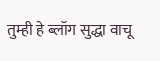तुम्ही हे ब्लॉग सुद्धा वाचू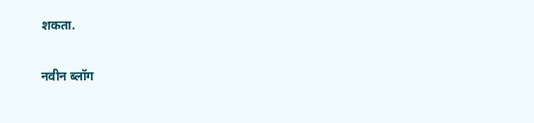शकता.

नवीन ब्लॉग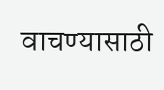वाचण्यासाठी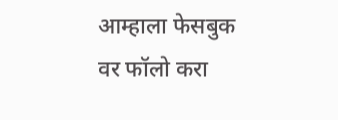आम्हाला फेसबुक वर फॉलो करा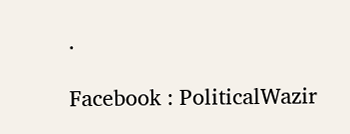.

Facebook : PoliticalWazir